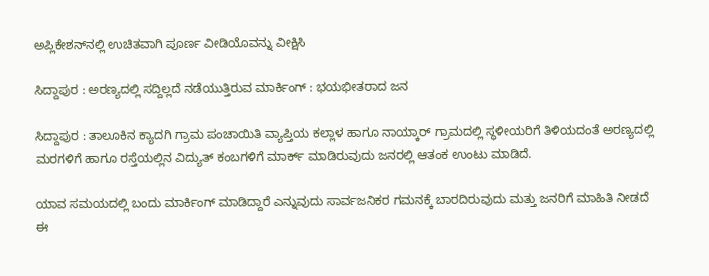ಅಪ್ಲಿಕೇಶನ್‌ನಲ್ಲಿ ಉಚಿತವಾಗಿ ಪೂರ್ಣ ವೀಡಿಯೊವನ್ನು ವೀಕ್ಷಿಸಿ

ಸಿದ್ದಾಪುರ : ಅರಣ್ಯದಲ್ಲಿ ಸದ್ದಿಲ್ಲದೆ ನಡೆಯುತ್ತಿರುವ ಮಾರ್ಕಿಂಗ್ : ಭಯಭೀತರಾದ ಜನ

ಸಿದ್ದಾಪುರ : ತಾಲೂಕಿನ ಕ್ಯಾದಗಿ ಗ್ರಾಮ ಪಂಚಾಯಿತಿ ವ್ಯಾಪ್ತಿಯ ಕಲ್ಲಾಳ ಹಾಗೂ ನಾಯ್ಕಾರ್ ಗ್ರಾಮದಲ್ಲಿ ಸ್ಥಳೀಯರಿಗೆ ತಿಳಿಯದಂತೆ ಅರಣ್ಯದಲ್ಲಿ ಮರಗಳಿಗೆ ಹಾಗೂ ರಸ್ತೆಯಲ್ಲಿನ ವಿದ್ಯುತ್ ಕಂಬಗಳಿಗೆ ಮಾರ್ಕ್ ಮಾಡಿರುವುದು ಜನರಲ್ಲಿ ಆತಂಕ ಉಂಟು ಮಾಡಿದೆ.

ಯಾವ ಸಮಯದಲ್ಲಿ ಬಂದು ಮಾರ್ಕಿಂಗ್ ಮಾಡಿದ್ದಾರೆ ಎನ್ನುವುದು ಸಾರ್ವಜನಿಕರ ಗಮನಕ್ಕೆ ಬಾರದಿರುವುದು ಮತ್ತು ಜನರಿಗೆ ಮಾಹಿತಿ ನೀಡದೆ ಈ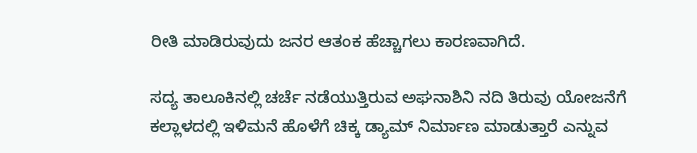ರೀತಿ ಮಾಡಿರುವುದು ಜನರ ಆತಂಕ ಹೆಚ್ಚಾಗಲು ಕಾರಣವಾಗಿದೆ.

ಸದ್ಯ ತಾಲೂಕಿನಲ್ಲಿ ಚರ್ಚೆ ನಡೆಯುತ್ತಿರುವ ಅಘನಾಶಿನಿ ನದಿ ತಿರುವು ಯೋಜನೆಗೆ ಕಲ್ಲಾಳದಲ್ಲಿ ಇಳಿಮನೆ ಹೊಳೆಗೆ ಚಿಕ್ಕ ಡ್ಯಾಮ್ ನಿರ್ಮಾಣ ಮಾಡುತ್ತಾರೆ ಎನ್ನುವ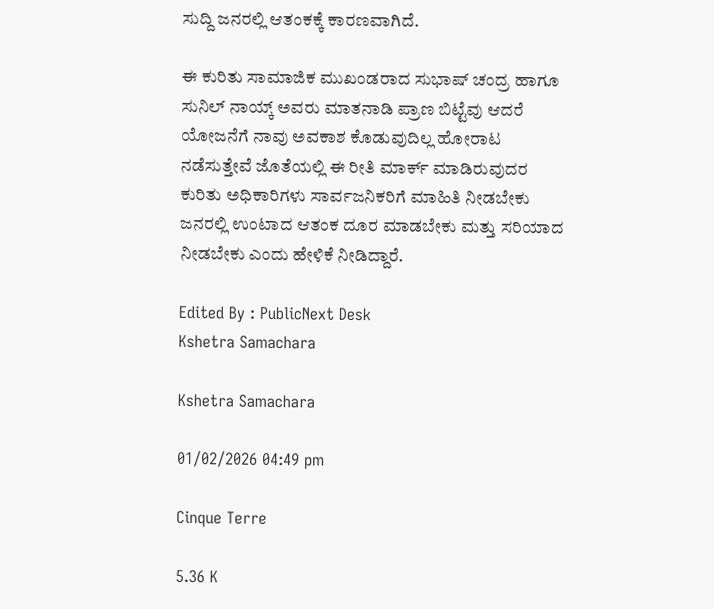ಸುದ್ದಿ ಜನರಲ್ಲಿ ಆತಂಕಕ್ಕೆ ಕಾರಣವಾಗಿದೆ.

ಈ ಕುರಿತು ಸಾಮಾಜಿಕ ಮುಖಂಡರಾದ ಸುಭಾಷ್ ಚಂದ್ರ ಹಾಗೂ ಸುನಿಲ್ ನಾಯ್ಕ್ ಅವರು ಮಾತನಾಡಿ ಪ್ರಾಣ ಬಿಟ್ಟೆವು ಆದರೆ ಯೋಜನೆಗೆ ನಾವು ಅವಕಾಶ ಕೊಡುವುದಿಲ್ಲ ಹೋರಾಟ ನಡೆಸುತ್ತೇವೆ ಜೊತೆಯಲ್ಲಿ ಈ ರೀತಿ ಮಾರ್ಕ್ ಮಾಡಿರುವುದರ ಕುರಿತು ಅಧಿಕಾರಿಗಳು ಸಾರ್ವಜನಿಕರಿಗೆ ಮಾಹಿತಿ ನೀಡಬೇಕು ಜನರಲ್ಲಿ ಉಂಟಾದ ಆತಂಕ ದೂರ ಮಾಡಬೇಕು ಮತ್ತು ಸರಿಯಾದ ನೀಡಬೇಕು ಎಂದು ಹೇಳಿಕೆ ನೀಡಿದ್ದಾರೆ.

Edited By : PublicNext Desk
Kshetra Samachara

Kshetra Samachara

01/02/2026 04:49 pm

Cinque Terre

5.36 K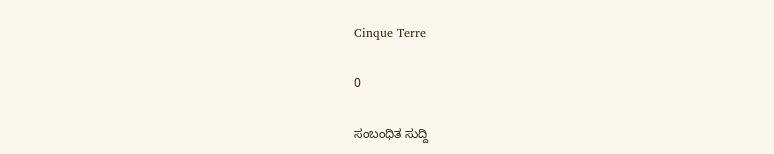Cinque Terre

0

ಸಂಬಂಧಿತ ಸುದ್ದಿ